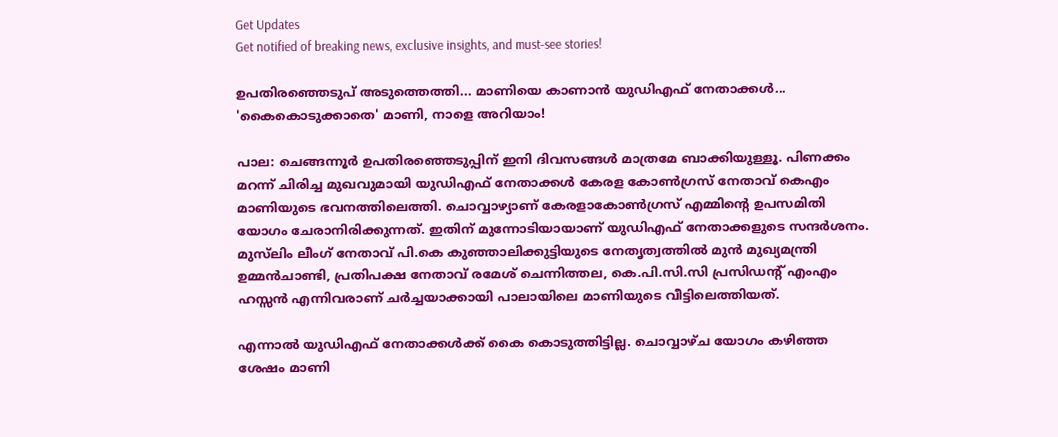Get Updates
Get notified of breaking news, exclusive insights, and must-see stories!

ഉപതിരഞ്ഞെടുപ് അടുത്തെത്തി... മാണിയെ കാണാൻ യുഡിഎഫ് നേതാക്കൾ... 'കൈകൊടുക്കാതെ' മാണി, നാളെ അറിയാം!

പാല: ചെങ്ങന്നൂർ ഉപതിരഞ്ഞെടുപ്പിന് ഇനി ദിവസങ്ങൾ മാത്രമേ ബാക്കിയുള്ളൂ. പിണക്കം മറന്ന് ചിരിച്ച മുഖവുമായി യുഡിഎഫ് നേതാക്കൾ കേരള കോൺഗ്രസ് നേതാവ് കെഎം മാണിയുടെ ഭവനത്തിലെത്തി. ചൊവ്വാഴ്യാണ് കേരളാകോണ്‍ഗ്രസ് എമ്മിന്റെ ഉപസമിതി യോഗം ചേരാനിരിക്കുന്നത്. ഇതിന് മുന്നോടിയായാണ് യുഡിഎഫ് നേതാക്കളുടെ സന്ദർശനം. മുസ്‌ലിം ലീംഗ് നേതാവ് പി.കെ കുഞ്ഞാലിക്കുട്ടിയുടെ നേതൃത്വത്തില്‍ മുന്‍ മുഖ്യമന്ത്രി ഉമ്മന്‍ചാണ്ടി, പ്രതിപക്ഷ നേതാവ് രമേശ് ചെന്നിത്തല, കെ.പി.സി.സി പ്രസിഡന്റ് എംഎം ഹസ്സൻ എന്നിവരാണ് ചർച്ചയാക്കായി പാലായിലെ മാണിയുടെ വീട്ടിലെത്തിയത്.

എന്നാൽ യുഡിഎഫ് നേതാക്കൾക്ക് കൈ കൊടുത്തിട്ടില്ല. ചൊവ്വാഴ്ച യോഗം കഴിഞ്ഞ ശേഷം മാണി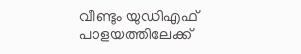വീണ്ടും യുഡിഎഫ് പാളയത്തിലേക്ക്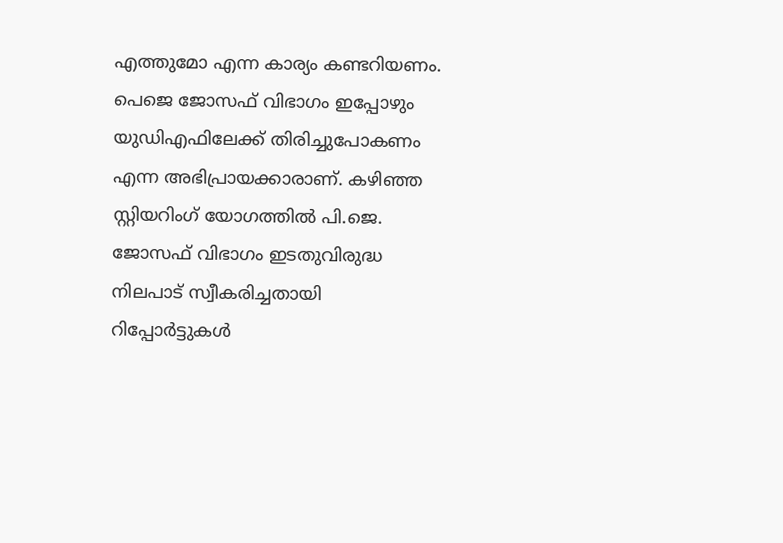എത്തുമോ എന്ന കാര്യം കണ്ടറിയണം. പെജെ ജോസഫ് വിഭാഗം ഇപ്പോഴും യുഡിഎഫിലേക്ക് തിരിച്ചുപോകണം എന്ന അഭിപ്രായക്കാരാണ്. കഴിഞ്ഞ സ്റ്റിയറിംഗ് യോഗത്തിൽ പി.ജെ. ജോസഫ് വിഭാഗം ഇടതുവിരുദ്ധ നിലപാട് സ്വീകരിച്ചതായി റിപ്പോർട്ടുകൾ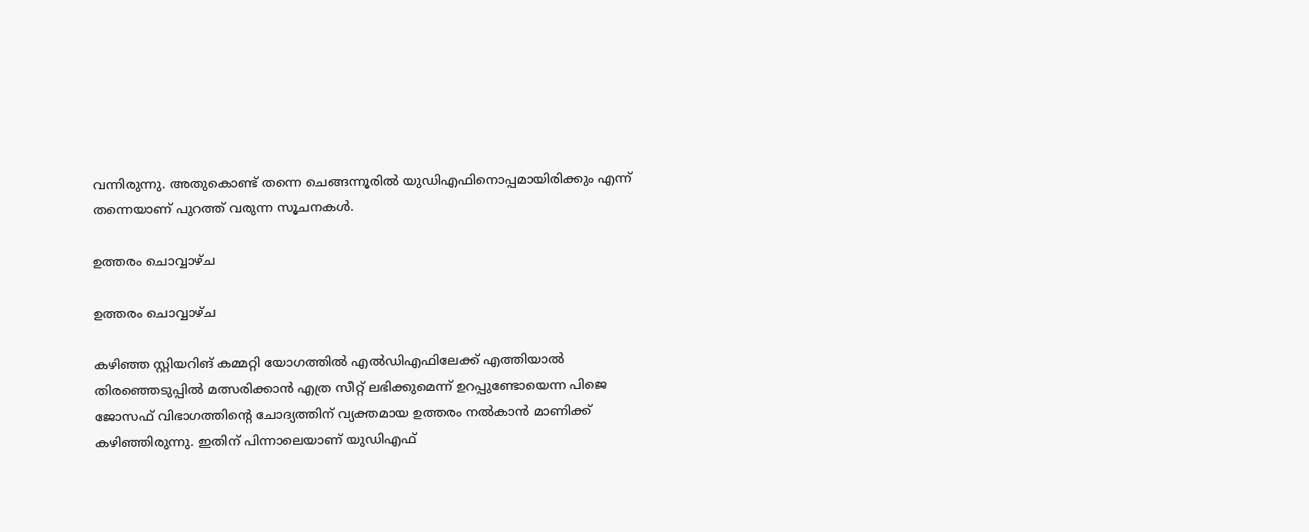വന്നിരുന്നു. അതുകൊണ്ട് തന്നെ ചെങ്ങന്നൂരിൽ യുഡിഎഫിനൊപ്പമായിരിക്കും എന്ന് തന്നെയാണ് പുറത്ത് വരുന്ന സൂചനകൾ.

ഉത്തരം ചൊവ്വാഴ്ച

ഉത്തരം ചൊവ്വാഴ്ച

കഴിഞ്ഞ സ്റ്റിയറിങ് കമ്മറ്റി യോഗത്തിൽ എല്‍ഡിഎഫിലേക്ക് എത്തിയാല്‍ തിരഞ്ഞെടുപ്പില്‍ മത്സരിക്കാന്‍ എത്ര സീറ്റ് ലഭിക്കുമെന്ന് ഉറപ്പുണ്ടോയെന്ന പിജെ ജോസഫ് വിഭാഗത്തിന്റെ ചോദ്യത്തിന് വ്യക്തമായ ഉത്തരം നല്‍കാന്‍ മാണിക്ക് കഴിഞ്ഞിരുന്നു. ഇതിന് പിന്നാലെയാണ് യുഡിഎഫ്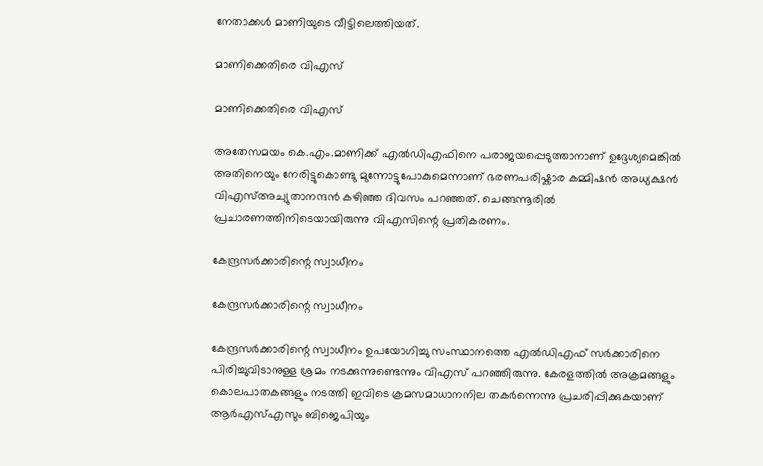നേതാക്കൾ മാണിയുടെ വീട്ടിലെത്തിയത്.

മാണിക്കെതിരെ വിഎസ്

മാണിക്കെതിരെ വിഎസ്

അതേസമയം കെ.എം.മാണിക്ക് എൽഡിഎഫിനെ പരാജയപ്പെടുത്താനാണ് ഉദ്ദേശ്യമെങ്കിൽ അതിനെയും നേരിട്ടുകൊണ്ടു മുന്നോട്ടുപോകുമെന്നാണ് ഭരണപരിഷ്ക‍ാര കമ്മിഷൻ അധ്യക്ഷൻ വിഎസ്അച്യുതാനന്ദൻ കഴിഞ്ഞ ദിവസം പറഞ്ഞത്. ചെങ്ങന്നൂരിൽ പ്രചാരണത്തിനിടെയായിരുന്നു വിഎസിന്റെ പ്രതികരണം.

കേന്ദ്രസർക്കാരിന്റെ സ്വാധീനം

കേന്ദ്രസർക്കാരിന്റെ സ്വാധീനം

കേന്ദ്രസർക്കാരിന്റെ സ്വാധീനം ഉപയോഗിച്ചു സംസ്ഥാനത്തെ എൽഡിഎഫ് സർക്കാരിനെ പിരിച്ചുവിടാനുള്ള ശ്രമം നടക്കുന്നുണ്ടെന്നും വിഎസ് പറഞ്ഞിരുന്നു. കേരളത്തിൽ അക്രമങ്ങളും കൊലപാതകങ്ങളും നടത്തി ഇവിടെ ക്രമസമാധാനനില തകർന്നെന്നു പ്രചരിപ്പിക്കുകയാണ് ആർഎസ്എസും ബിജെപിയും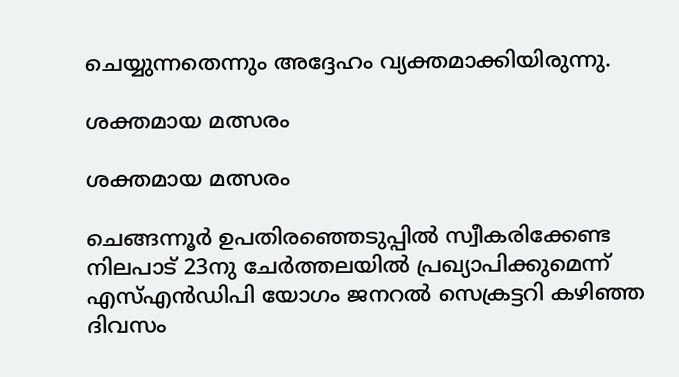ചെയ്യുന്നതെന്നും അദ്ദേഹം വ്യക്തമാക്കിയിരുന്നു.

ശക്തമായ മത്സരം

ശക്തമായ മത്സരം

ചെങ്ങന്നൂർ ഉപതിരഞ്ഞെടുപ്പിൽ സ്വീകരിക്കേണ്ട നിലപാട് 23നു ചേർത്തലയിൽ പ്രഖ്യാപിക്കുമെന്ന് എസ്എൻഡിപി യോഗം ജനറൽ സെക്രട്ടറി കഴിഞ്ഞ ദിവസം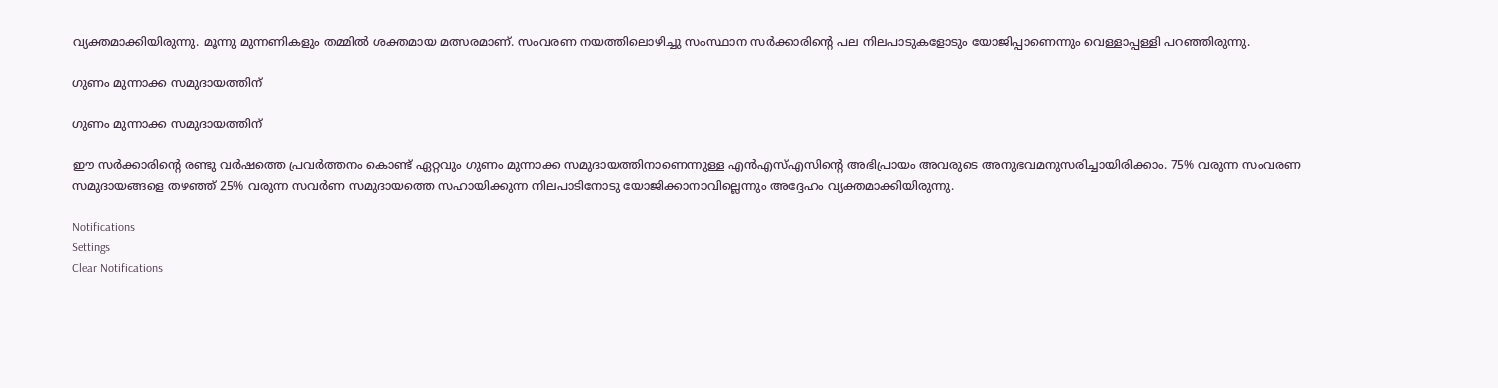വ്യക്തമാക്കിയിരുന്നു. മൂന്നു മുന്നണികളും തമ്മിൽ ശക്തമായ മത്സരമാണ്. സംവരണ നയത്തിലൊഴിച്ചു സംസ്ഥാന സർക്കാരിന്റെ പല നിലപാടുകളോടും യോജിപ്പാണെന്നും വെള്ളാപ്പള്ളി പറഞ്ഞിരുന്നു.

ഗുണം മുന്നാക്ക സമുദായത്തിന്

ഗുണം മുന്നാക്ക സമുദായത്തിന്

ഈ സർക്കാരിന്റെ രണ്ടു വർഷത്തെ പ്രവർത്തനം കൊണ്ട് ഏറ്റവും ഗുണം മുന്നാക്ക സമുദായത്തിനാണെന്നുള്ള എൻഎസ്എസിന്റെ അഭിപ്രായം അവരുടെ അനുഭവമനുസരിച്ചായിരിക്കാം. 75% വരുന്ന സംവരണ സമുദായങ്ങളെ തഴഞ്ഞ് 25% വരുന്ന സവർണ സമുദായത്തെ സഹായിക്കുന്ന നിലപാടിനോടു യോജിക്കാനാവില്ലെന്നും അദ്ദേഹം വ്യക്തമാക്കിയിരുന്നു.

Notifications
Settings
Clear Notifications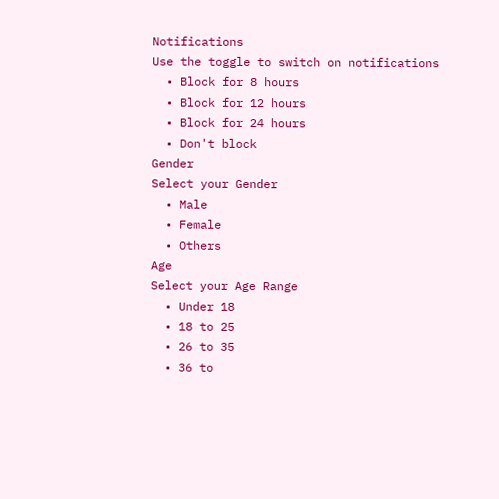Notifications
Use the toggle to switch on notifications
  • Block for 8 hours
  • Block for 12 hours
  • Block for 24 hours
  • Don't block
Gender
Select your Gender
  • Male
  • Female
  • Others
Age
Select your Age Range
  • Under 18
  • 18 to 25
  • 26 to 35
  • 36 to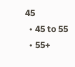45
  • 45 to 55
  • 55+